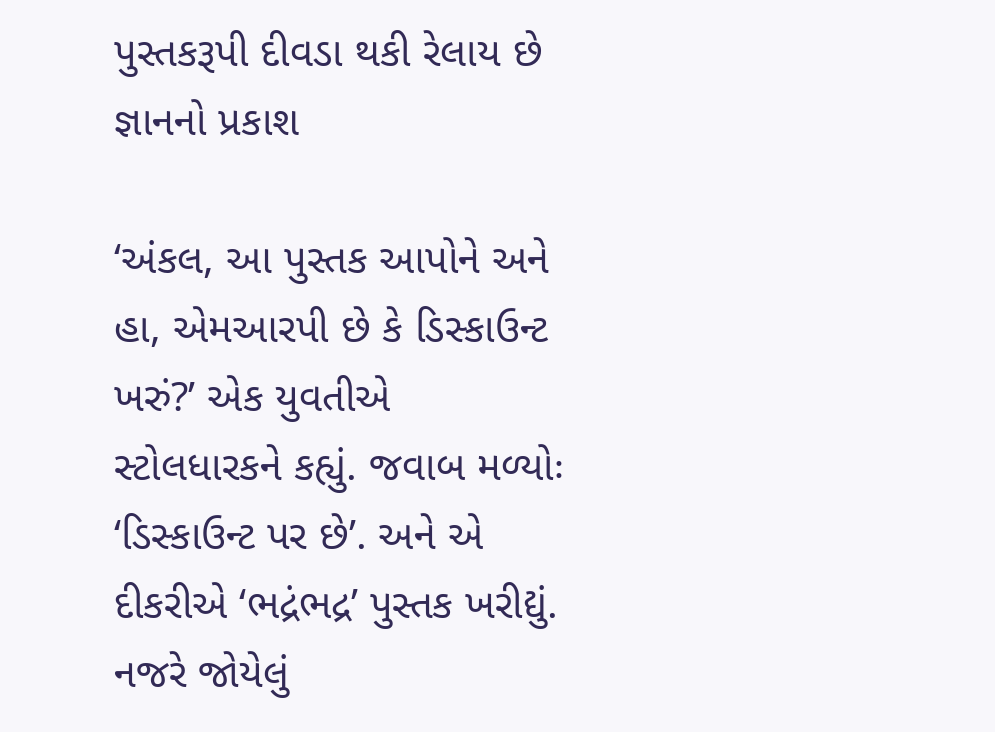પુસ્તકરૂપી દીવડા થકી રેલાય છે જ્ઞાનનો પ્રકાશ

‘અંકલ, આ પુસ્તક આપોને અને હા, એમઆરપી છે કે ડિસ્કાઉન્ટ ખરું?’ એક યુવતીએ સ્ટોલધારકને કહ્યું. જવાબ મળ્યોઃ ‘ડિસ્કાઉન્ટ પર છે’. અને એ દીકરીએ ‘ભદ્રંભદ્ર’ પુસ્તક ખરીદ્યું. નજરે જોયેલું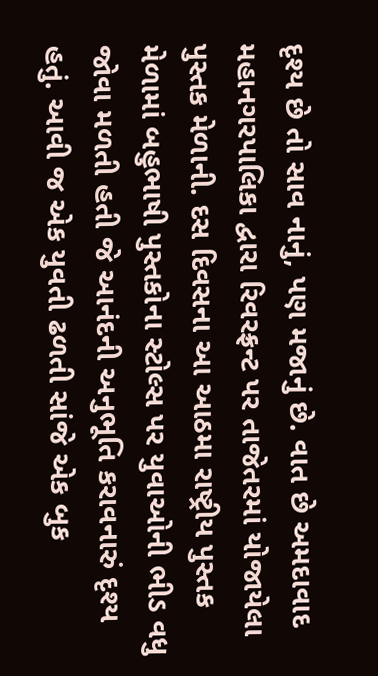દૃશ્ય છે તો સાવ નાનું, પણ મજાનું છે. વાત છે અમદાવાદ મહાનગરપાલિકા દ્વારા રિવરફ્રન્ટ પર તાજેતરમાં યોજાયેલા પુસ્તક મેળાની. દસ દિવસના આ આઠમા રાષ્ટ્રીય પુસ્તક મેળામાં બહુભાષી પુસ્તકોના સ્ટોલ્સ પર યુવાઓની ભીડ વધુ જોવા મળતી હતી જે આનંદની અનુભૂતિ કરાવનારું દૃશ્ય હતું. આવી જ એક યુવતી ઢળતી સાંજે એક બુક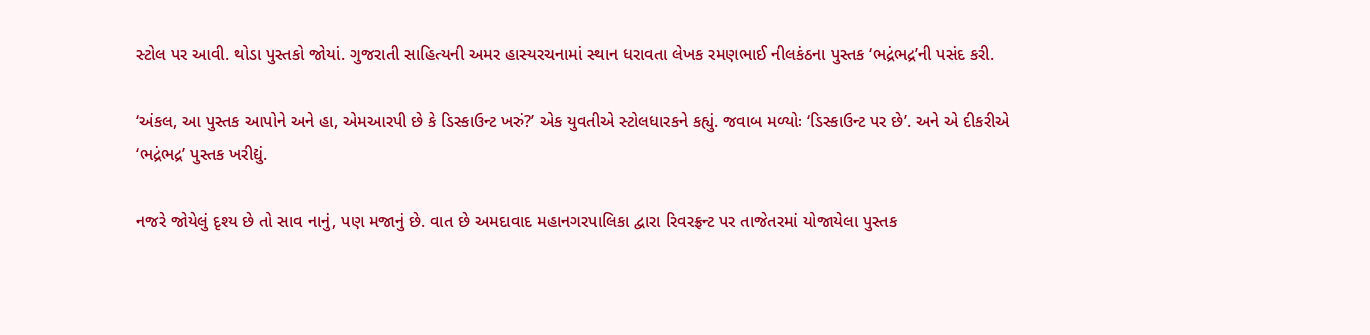સ્ટોલ પર આવી. થોડા પુસ્તકો જોયાં. ગુજરાતી સાહિત્યની અમર હાસ્યરચનામાં સ્થાન ધરાવતા લેખક રમણભાઈ નીલકંઠના પુસ્તક ‘ભદ્રંભદ્ર’ની પસંદ કરી.

‘અંકલ, આ પુસ્તક આપોને અને હા, એમઆરપી છે કે ડિસ્કાઉન્ટ ખરું?’ એક યુવતીએ સ્ટોલધારકને કહ્યું. જવાબ મળ્યોઃ ‘ડિસ્કાઉન્ટ પર છે’. અને એ દીકરીએ ‘ભદ્રંભદ્ર’ પુસ્તક ખરીદ્યું.

નજરે જોયેલું દૃશ્ય છે તો સાવ નાનું, પણ મજાનું છે. વાત છે અમદાવાદ મહાનગરપાલિકા દ્વારા રિવરફ્રન્ટ પર તાજેતરમાં યોજાયેલા પુસ્તક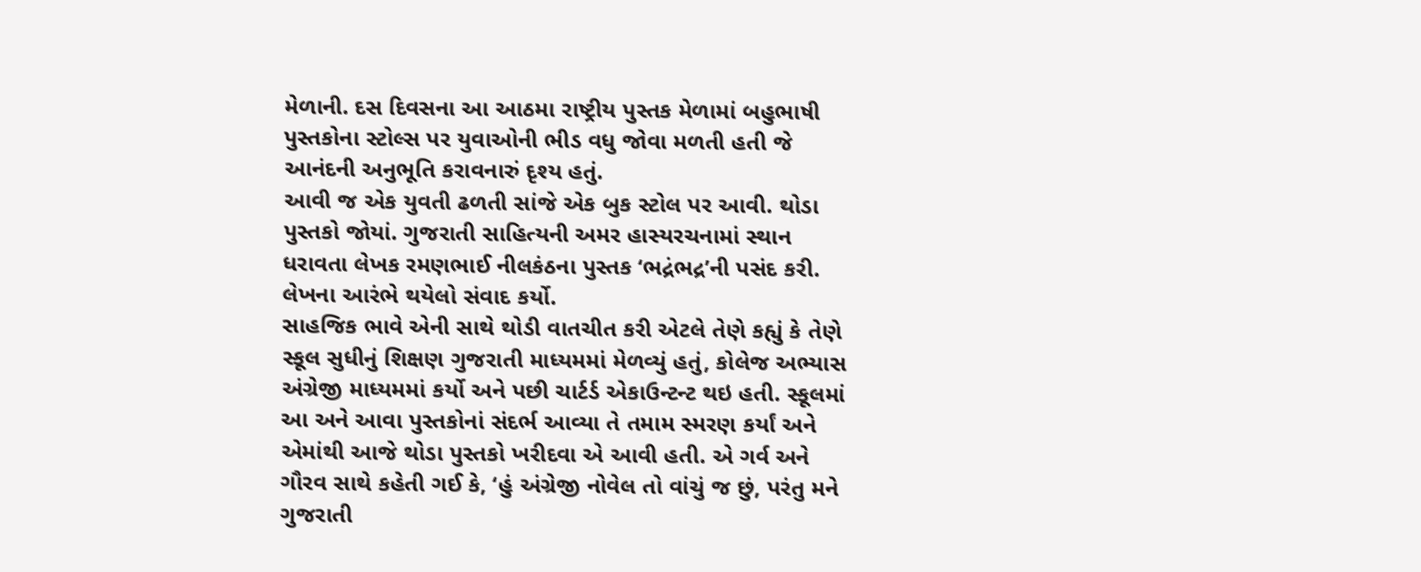મેળાની. દસ દિવસના આ આઠમા રાષ્ટ્રીય પુસ્તક મેળામાં બહુભાષી પુસ્તકોના સ્ટોલ્સ પર યુવાઓની ભીડ વધુ જોવા મળતી હતી જે આનંદની અનુભૂતિ કરાવનારું દૃશ્ય હતું.
આવી જ એક યુવતી ઢળતી સાંજે એક બુક સ્ટોલ પર આવી. થોડા પુસ્તકો જોયાં. ગુજરાતી સાહિત્યની અમર હાસ્યરચનામાં સ્થાન ધરાવતા લેખક રમણભાઈ નીલકંઠના પુસ્તક ‘ભદ્રંભદ્ર’ની પસંદ કરી. લેખના આરંભે થયેલો સંવાદ કર્યો.
સાહજિક ભાવે એની સાથે થોડી વાતચીત કરી એટલે તેણે કહ્યું કે તેણે સ્કૂલ સુધીનું શિક્ષણ ગુજરાતી માધ્યમમાં મેળવ્યું હતું, કોલેજ અભ્યાસ અંગ્રેજી માધ્યમમાં કર્યો અને પછી ચાર્ટર્ડ એકાઉન્ટન્ટ થઇ હતી. સ્કૂલમાં આ અને આવા પુસ્તકોનાં સંદર્ભ આવ્યા તે તમામ સ્મરણ કર્યાં અને એમાંથી આજે થોડા પુસ્તકો ખરીદવા એ આવી હતી. એ ગર્વ અને ગૌરવ સાથે કહેતી ગઈ કે, ‘હું અંગ્રેજી નોવેલ તો વાંચું જ છું, પરંતુ મને ગુજરાતી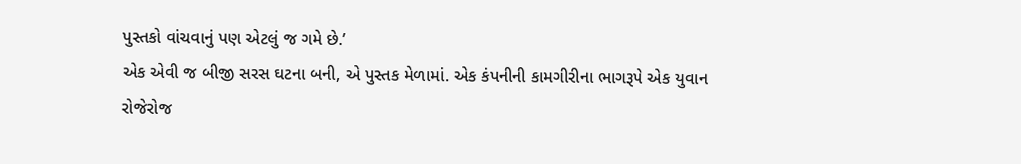પુસ્તકો વાંચવાનું પણ એટલું જ ગમે છે.’
એક એવી જ બીજી સરસ ઘટના બની, એ પુસ્તક મેળામાં. એક કંપનીની કામગીરીના ભાગરૂપે એક યુવાન રોજેરોજ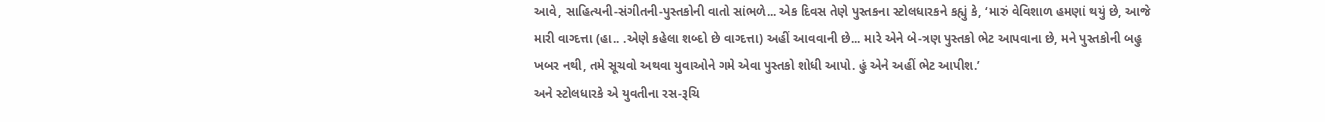આવે, સાહિત્યની-સંગીતની-પુસ્તકોની વાતો સાંભળે... એક દિવસ તેણે પુસ્તકના સ્ટોલધારકને કહ્યું કે, ‘મારું વેવિશાળ હમણાં થયું છે, આજે મારી વાગ્દત્તા (હા.. .એણે કહેલા શબ્દો છે વાગ્દત્તા) અહીં આવવાની છે... મારે એને બે-ત્રણ પુસ્તકો ભેટ આપવાના છે, મને પુસ્તકોની બહુ ખબર નથી, તમે સૂચવો અથવા યુવાઓને ગમે એવા પુસ્તકો શોધી આપો. હું એને અહીં ભેટ આપીશ.’
અને સ્ટોલધારકે એ યુવતીના રસ-રૂચિ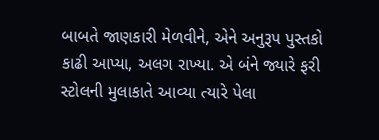બાબતે જાણકારી મેળવીને, એને અનુરૂપ પુસ્તકો કાઢી આપ્યા, અલગ રાખ્યા. એ બંને જ્યારે ફરી સ્ટોલની મુલાકાતે આવ્યા ત્યારે પેલા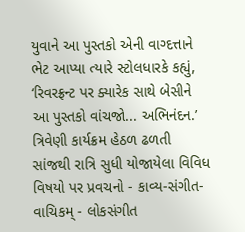યુવાને આ પુસ્તકો એની વાગ્દત્તાને ભેટ આપ્યા ત્યારે સ્ટોલધારકે કહ્યું, ‘રિવરફ્રન્ટ પર ક્યારેક સાથે બેસીને આ પુસ્તકો વાંચજો... અભિનંદન.’
ત્રિવેણી કાર્યક્રમ હેઠળ ઢળતી સાંજથી રાત્રિ સુધી યોજાયેલા વિવિધ વિષયો પર પ્રવચનો - કાવ્ય-સંગીત- વાચિકમ્ - લોકસંગીત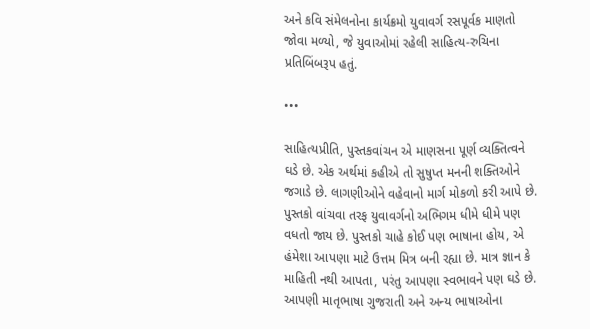અને કવિ સંમેલનોના કાર્યક્રમો યુવાવર્ગ રસપૂર્વક માણતો જોવા મળ્યો, જે યુવાઓમાં રહેલી સાહિત્ય-રુચિના પ્રતિબિંબરૂપ હતું.

•••

સાહિત્યપ્રીતિ, પુસ્તકવાંચન એ માણસના પૂર્ણ વ્યક્તિત્વને ઘડે છે. એક અર્થમાં કહીએ તો સુષુપ્ત મનની શક્તિઓને જગાડે છે. લાગણીઓને વહેવાનો માર્ગ મોકળો કરી આપે છે.
પુસ્તકો વાંચવા તરફ યુવાવર્ગનો અભિગમ ધીમે ધીમે પણ વધતો જાય છે. પુસ્તકો ચાહે કોઈ પણ ભાષાના હોય, એ હંમેશા આપણા માટે ઉત્તમ મિત્ર બની રહ્યા છે. માત્ર જ્ઞાન કે માહિતી નથી આપતા, પરંતુ આપણા સ્વભાવને પણ ઘડે છે.
આપણી માતૃભાષા ગુજરાતી અને અન્ય ભાષાઓના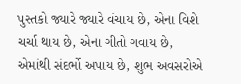પુસ્તકો જ્યારે જ્યારે વંચાય છે, એના વિશે ચર્ચા થાય છે, એના ગીતો ગવાય છે, એમાંથી સંદર્ભો અપાય છે, શુભ અવસરોએ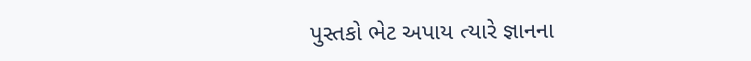પુસ્તકો ભેટ અપાય ત્યારે જ્ઞાનના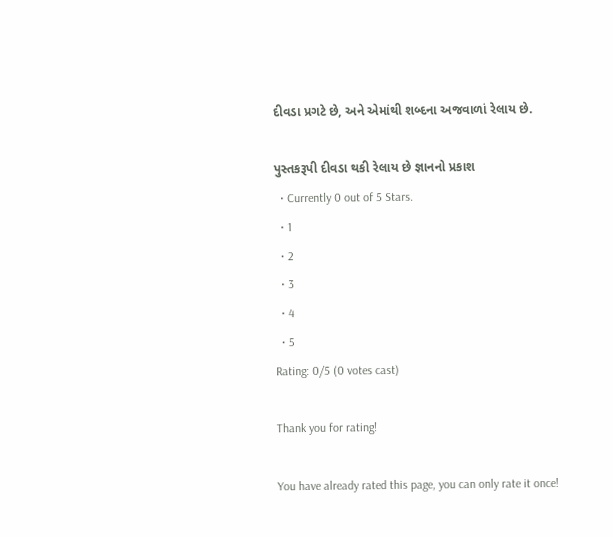દીવડા પ્રગટે છે, અને એમાંથી શબ્દના અજવાળાં રેલાય છે.

પુસ્તકરૂપી દીવડા થકી રેલાય છે જ્ઞાનનો પ્રકાશ
  • Currently 0 out of 5 Stars.
  • 1
  • 2
  • 3
  • 4
  • 5
Rating: 0/5 (0 votes cast)

Thank you for rating!

You have already rated this page, you can only rate it once!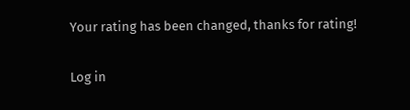Your rating has been changed, thanks for rating!

Log in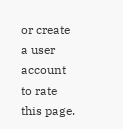or create a user account to rate this page.